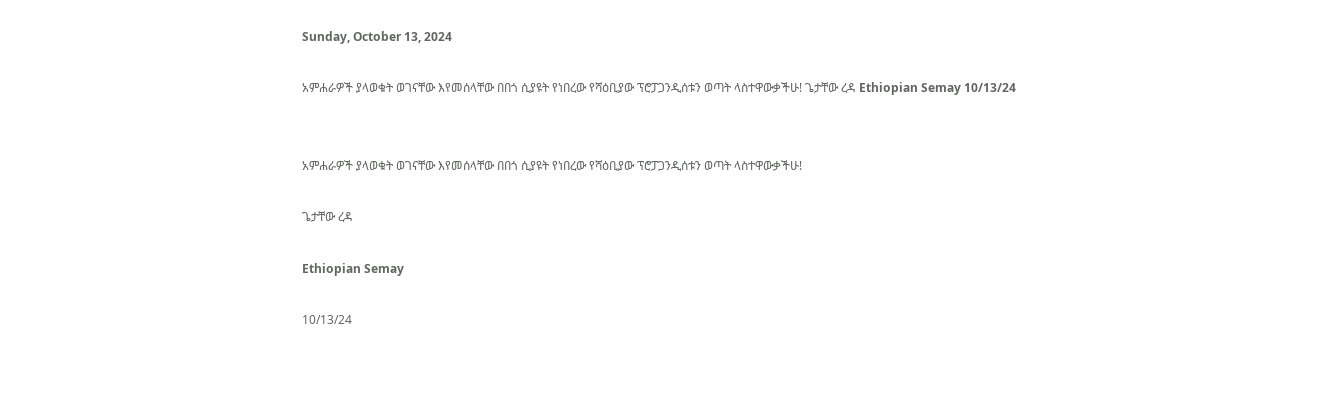Sunday, October 13, 2024

አምሐራዎች ያላወቁት ወገናቸው እየመሰላቸው በበጎ ሲያዩት የነበረው የሻዕቢያው ፕሮፓጋንዲሰቱን ወጣት ላስተዋውቃችሁ! ጌታቸው ረዳ Ethiopian Semay 10/13/24


አምሐራዎች ያላወቁት ወገናቸው እየመሰላቸው በበጎ ሲያዩት የነበረው የሻዕቢያው ፕሮፓጋንዲሰቱን ወጣት ላስተዋውቃችሁ!

ጌታቸው ረዳ

Ethiopian Semay

10/13/24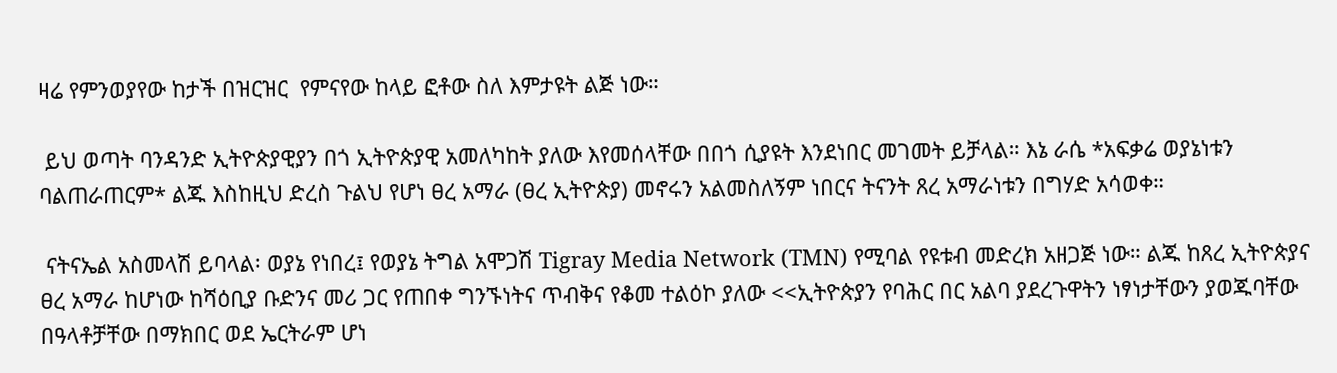ዛሬ የምንወያየው ከታች በዝርዝር  የምናየው ከላይ ፎቶው ስለ እምታዩት ልጅ ነው።

 ይህ ወጣት ባንዳንድ ኢትዮጵያዊያን በጎ ኢትዮጵያዊ አመለካከት ያለው እየመሰላቸው በበጎ ሲያዩት እንደነበር መገመት ይቻላል። እኔ ራሴ *አፍቃሬ ወያኔነቱን ባልጠራጠርም* ልጁ እስከዚህ ድረስ ጉልህ የሆነ ፀረ አማራ (ፀረ ኢትዮጵያ) መኖሩን አልመስለኝም ነበርና ትናንት ጸረ አማራነቱን በግሃድ አሳወቀ።

 ናትናኤል አስመላሽ ይባላል፡ ወያኔ የነበረ፤ የወያኔ ትግል አሞጋሽ Tigray Media Network (TMN) የሚባል የዩቱብ መድረክ አዘጋጅ ነው። ልጁ ከጸረ ኢትዮጵያና ፀረ አማራ ከሆነው ከሻዕቢያ ቡድንና መሪ ጋር የጠበቀ ግንኙነትና ጥብቅና የቆመ ተልዕኮ ያለው <<ኢትዮጵያን የባሕር በር አልባ ያደረጉዋትን ነፃነታቸውን ያወጁባቸው በዓላቶቻቸው በማክበር ወደ ኤርትራም ሆነ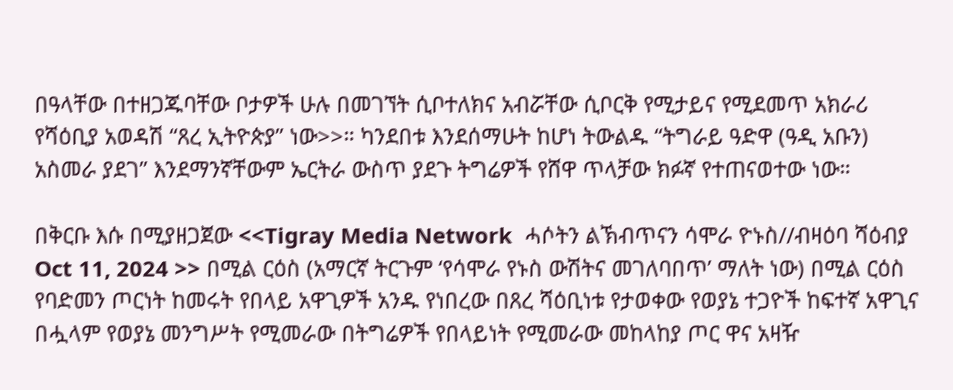በዓላቸው በተዘጋጁባቸው ቦታዎች ሁሉ በመገኘት ሲቦተለክና አብሯቸው ሲቦርቅ የሚታይና የሚደመጥ አክራሪ የሻዕቢያ አወዳሽ “ጸረ ኢትዮጵያ” ነው>>። ካንደበቱ እንደሰማሁት ከሆነ ትውልዱ “ትግራይ ዓድዋ (ዓዲ አቡን)  አስመራ ያደገ’’ እንደማንኛቸውም ኤርትራ ውስጥ ያደጉ ትግሬዎች የሸዋ ጥላቻው ክፉኛ የተጠናወተው ነው።

በቅርቡ እሱ በሚያዘጋጀው <<Tigray Media Network  ሓሶትን ልኽብጥናን ሳሞራ ዮኑስ//ብዛዕባ ሻዕብያ Oct 11, 2024 >> በሚል ርዕስ (አማርኛ ትርጉም ‘የሳሞራ የኑስ ውሽትና መገለባበጥ’ ማለት ነው) በሚል ርዕስ የባድመን ጦርነት ከመሩት የበላይ አዋጊዎች አንዱ የነበረው በጸረ ሻዕቢነቱ የታወቀው የወያኔ ተጋዮች ከፍተኛ አዋጊና በሗላም የወያኔ መንግሥት የሚመራው በትግሬዎች የበላይነት የሚመራው መከላከያ ጦር ዋና አዛዥ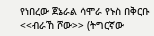የነበረው ጀኔራል ሳሞራ የኑስ በቅርቡ <<ብራኸ ሾው>> (ትግርኛው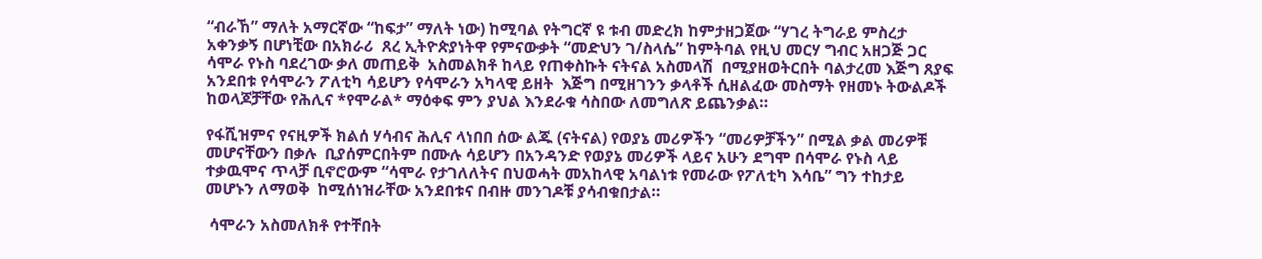“ብራኸ” ማለት አማርኛው “ከፍታ” ማለት ነው) ከሚባል የትግርኛ ዩ ቱብ መድረክ ከምታዘጋጀው “ሃገረ ትግራይ ምስረታ አቀንቃኝ በሆነቺው በአክራሪ  ጸረ ኢትዮጵያነትዋ የምናውቃት “መድህን ገ/ስላሴ” ከምትባል የዚህ መርሃ ግብር አዘጋጅ ጋር ሳሞራ የኑስ ባደረገው ቃለ መጠይቅ  አስመልክቶ ከላይ የጠቀስኩት ናትናል አስመላሽ  በሚያዘወትርበት ባልታረመ እጅግ ጸያፍ አንደበቱ የሳሞራን ፖለቲካ ሳይሆን የሳሞራን አካላዊ ይዘት  እጅግ በሚዘገንን ቃላቶች ሲዘልፈው መስማት የዘመኑ ትውልዶች  ከወላጆቻቸው የሕሊና *የሞራል* ማዕቀፍ ምን ያህል እንደራቁ ሳስበው ለመግለጽ ይጨንቃል።

የፋሺዝምና የናዚዎች ክልሰ ሃሳብና ሕሊና ላነበበ ሰው ልጁ (ናትናል) የወያኔ መሪዎችን “መሪዎቻችን” በሚል ቃል መሪዎቹ መሆናቸውን በቃሉ  ቢያሰምርበትም በሙሉ ሳይሆን በአንዳንድ የወያኔ መሪዎች ላይና አሁን ደግሞ በሳሞራ የኑስ ላይ ተቃዉሞና ጥላቻ ቢኖሮውም “ሳሞራ የታገለለትና በህወሓት መአከላዊ አባልነቱ የመራው የፖለቲካ እሳቤ” ግን ተከታይ መሆኑን ለማወቅ  ከሚሰነዝራቸው አንደበቱና በብዙ መንገዶቹ ያሳብቁበታል።

 ሳሞራን አስመለክቶ የተቸበት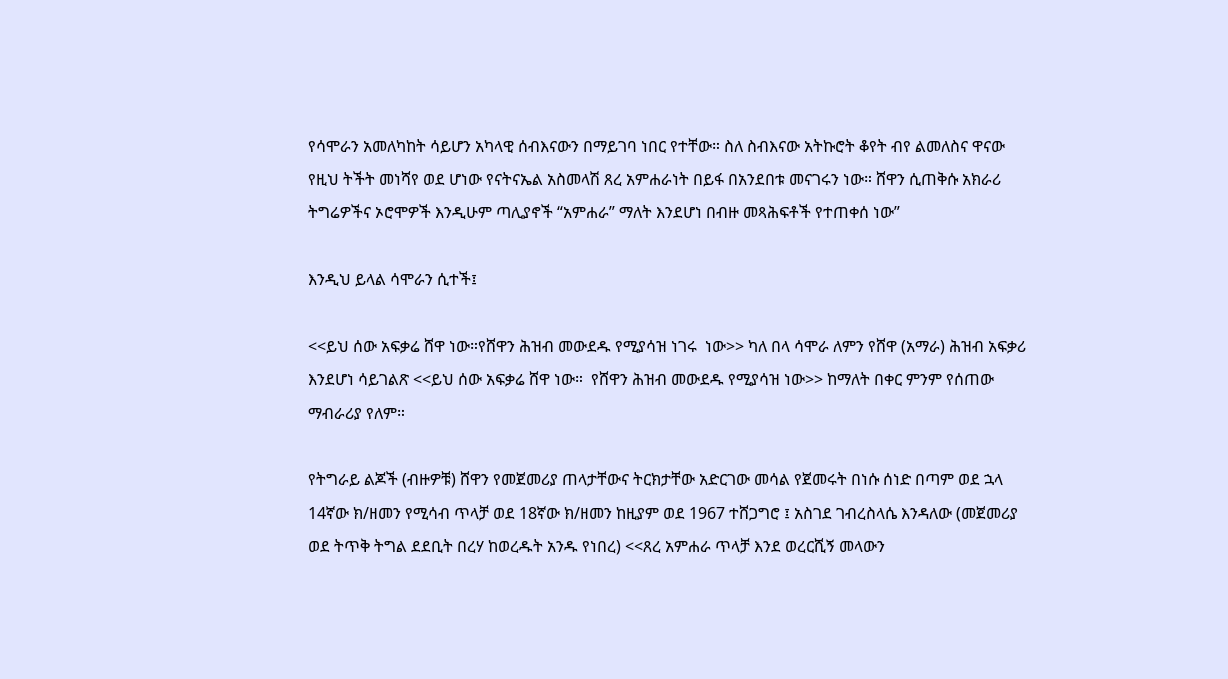የሳሞራን አመለካከት ሳይሆን አካላዊ ሰብእናውን በማይገባ ነበር የተቸው። ስለ ስብእናው አትኩሮት ቆየት ብየ ልመለስና ዋናው የዚህ ትችት መነሻየ ወደ ሆነው የናትናኤል አስመላሽ ጸረ አምሐራነት በይፋ በአንደበቱ መናገሩን ነው። ሸዋን ሲጠቅሱ አክራሪ ትግሬዎችና ኦሮሞዎች እንዲሁም ጣሊያኖች “አምሐራ” ማለት እንደሆነ በብዙ መጻሕፍቶች የተጠቀሰ ነው”

እንዲህ ይላል ሳሞራን ሲተች፤

<<ይህ ሰው አፍቃሬ ሸዋ ነው።የሸዋን ሕዝብ መውደዱ የሚያሳዝ ነገሩ  ነው>> ካለ በላ ሳሞራ ለምን የሸዋ (አማራ) ሕዝብ አፍቃሪ እንደሆነ ሳይገልጽ <<ይህ ሰው አፍቃሬ ሸዋ ነው።  የሸዋን ሕዝብ መውደዱ የሚያሳዝ ነው>> ከማለት በቀር ምንም የሰጠው ማብራሪያ የለም።

የትግራይ ልጆች (ብዙዎቹ) ሸዋን የመጀመሪያ ጠላታቸውና ትርክታቸው አድርገው መሳል የጀመሩት በነሱ ሰነድ በጣም ወደ ኋላ 14ኛው ክ/ዘመን የሚሳብ ጥላቻ ወደ 18ኛው ክ/ዘመን ከዚያም ወደ 1967 ተሸጋግሮ ፤ አስገደ ገብረስላሴ እንዳለው (መጀመሪያ ወደ ትጥቅ ትግል ደደቢት በረሃ ከወረዱት አንዱ የነበረ) <<ጸረ አምሐራ ጥላቻ እንደ ወረርሺኝ መላውን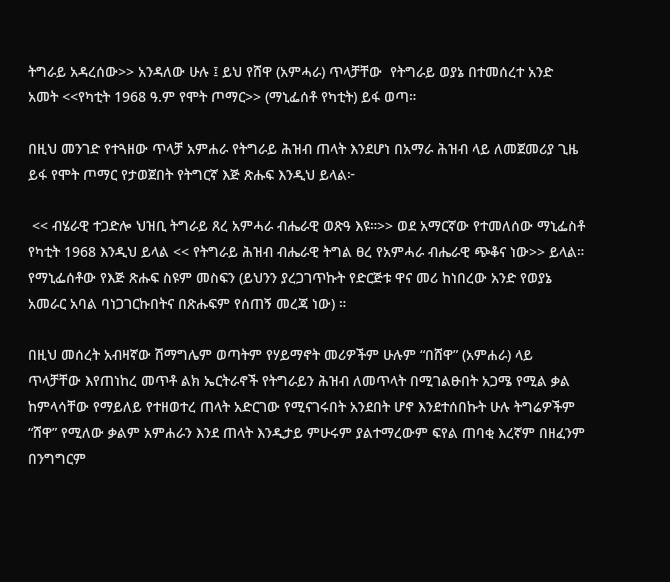ትግራይ አዳረሰው>> አንዳለው ሁሉ ፤ ይህ የሸዋ (አምሓራ) ጥላቻቸው  የትግራይ ወያኔ በተመሰረተ አንድ አመት <<የካቲት 1968 ዓ.ም የሞት ጦማር>> (ማኒፌሰቶ የካቲት) ይፋ ወጣ።

በዚህ መንገድ የተጓዘው ጥላቻ አምሐራ የትግራይ ሕዝብ ጠላት እንደሆነ በአማራ ሕዝብ ላይ ለመጀመሪያ ጊዜ ይፋ የሞት ጦማር የታወጀበት የትግርኛ እጅ ጽሑፍ እንዲህ ይላል፦

 << ብሄራዊ ተጋድሎ ህዝቢ ትግራይ ጸረ አምሓራ ብሔራዊ ወጽዓ እዩ።>> ወደ አማርኛው የተመለሰው ማኒፌስቶ የካቲት 1968 እንዲህ ይላል << የትግራይ ሕዝብ ብሔራዊ ትግል ፀረ የአምሓራ ብሔራዊ ጭቆና ነው>> ይላል። የማኒፌሰቶው የእጅ ጽሑፍ ስዩም መስፍን (ይህንን ያረጋገጥኩት የድርጅቱ ዋና መሪ ከነበረው አንድ የወያኔ አመራር አባል ባነጋገርኩበትና በጽሑፍም የሰጠኝ መረጃ ነው) ።

በዚህ መሰረት አብዛኛው ሽማግሌም ወጣትም የሃይማኖት መሪዎችም ሁሉም “በሸዋ” (አምሐራ) ላይ ጥላቻቸው እየጠነከረ መጥቶ ልክ ኤርትራኖች የትግራይን ሕዝብ ለመጥላት በሚገልፁበት አጋሜ የሚል ቃል ከምላሳቸው የማይለይ የተዘወተረ ጠላት አድርገው የሚናገሩበት አንደበት ሆኖ እንደተሰበኩት ሁሉ ትግሬዎችም “ሸዋ” የሚለው ቃልም አምሐራን እንደ ጠላት እንዲታይ ምሁሩም ያልተማረውም ፍየል ጠባቂ እረኛም በዘፈንም በንግግርም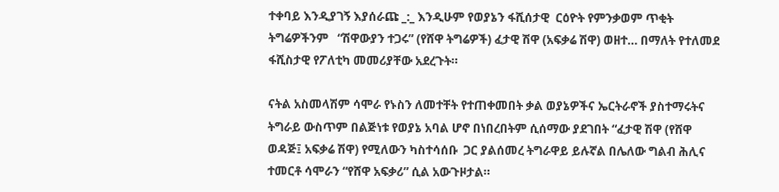ተቀባይ እንዲያገኝ እያሰራጩ _:_ እንዲሁም የወያኔን ፋሺሰታዊ  ርዕዮት የምንቃወም ጥቂት ትግሬዎችንም   “ሽዋውያን ተጋሩ” (የሸዋ ትግሬዎች) ፈታዊ ሽዋ (አፍቃሬ ሽዋ) ወዘተ… በማለት የተለመደ ፋሺስታዊ የፖለቲካ መመሪያቸው አደረጉት።

ናትል አስመላሽም ሳሞራ የኑስን ለመተቸት የተጠቀመበት ቃል ወያኔዎችና ኤርትራኖች ያስተማሩትና ትግራይ ውስጥም በልጅነቱ የወያኔ አባል ሆኖ በነበረበትም ሲሰማው ያደገበት “ፈታዊ ሽዋ (የሸዋ ወዳጅ፤ አፍቃሬ ሽዋ) የሚለውን ካስተሳሰቡ  ጋር ያልሰመረ ትግራዋይ ይሉኛል በሌለው ግልብ ሕሊና ተመርቶ ሳሞራን “የሸዋ አፍቃሪ” ሲል አውጉዞታል።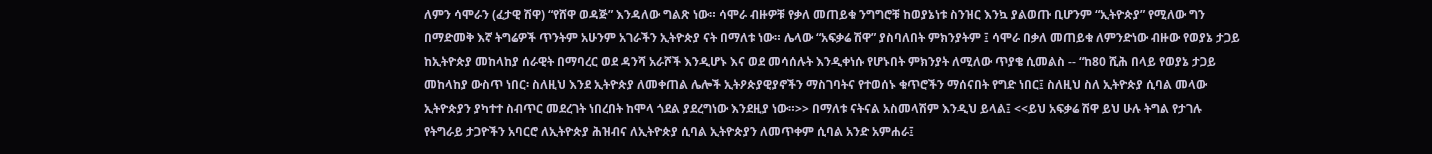ለምን ሳሞራን (ፈታዊ ሽዋ) “የሸዋ ወዳጅ” እንዳለው ግልጽ ነው። ሳሞራ ብዙዎቹ የቃለ መጠይቁ ንግግሮቹ ከወያኔነቱ ስንዝር እንኳ ያልወጡ ቢሆንም “ኢትዮጵያ” የሚለው ግን በማድመቅ እኛ ትግሬዎች ጥንትም አሁንም አገራችን ኢትዮጵያ ናት በማለቱ ነው። ሌላው “አፍቃሬ ሽዋ” ያስባለበት ምክንያትም ፤ ሳሞራ በቃለ መጠይቁ ለምንድነው ብዙው የወያኔ ታጋይ ከኢትዮጵያ መከላከያ ሰራዊት በማባረር ወደ ዳንሻ አራሾች እንዲሆኑ እና ወደ መሳሰሉት እንዲቀነሱ የሆኑበት ምክንያት ለሚለው ጥያቄ ሲመልስ -- “ከ80 ሺሕ በላይ የወያኔ ታጋይ መከላከያ ውስጥ ነበር፡ ስለዚህ እንደ ኢትዮጵያ ለመቀጠል ሌሎች ኢትዖጵያዊያኖችን ማስገባትና የተወሰኑ ቁጥሮችን ማሰናበት የግድ ነበር፤ ስለዚህ ስለ ኢትዮጵያ ሲባል መላው ኢትዮጵያን ያካተተ ስብጥር መደረገት ነበረበት ከሞላ ጎደል ያደረግነው እንደዚያ ነው።>> በማለቱ ናትናል አስመላሽም እንዲህ ይላል፤ <<ይህ አፍቃሬ ሽዋ ይህ ሁሉ ትግል የታገሉ የትግራይ ታጋዮችን አባርሮ ለኢትዮጵያ ሕዝብና ለኢትዮጵያ ሲባል ኢትዮጵያን ለመጥቀም ሲባል አንድ አምሐራ፤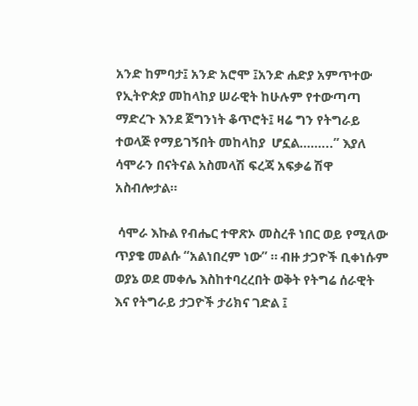አንድ ከምባታ፤ አንድ አሮሞ ፤አንድ ሐድያ አምጥተው የኢትዮጵያ መከላከያ ሠራዊት ከሁሉም የተውጣጣ ማድረጉ እንደ ጀግንነት ቆጥሮት፤ ዛሬ ግን የትግራይ ተወላጅ የማይገኝበት መከላከያ  ሆኗል……...” እያለ ሳሞራን በናትናል አስመላሽ ፍረጃ አፍቃሬ ሽዋ አስብሎታል።

 ሳሞራ እኩል የብሔር ተዋጽኦ መስረቶ ነበር ወይ የሚለው ጥያቄ መልሱ “አልነበረም ነው” ። ብዙ ታጋዮች ቢቀነሱም ወያኔ ወደ መቀሌ እስከተባረረበት ወቅት የትግሬ ሰራዊት  እና የትግራይ ታጋዮች ታሪክና ገድል ፤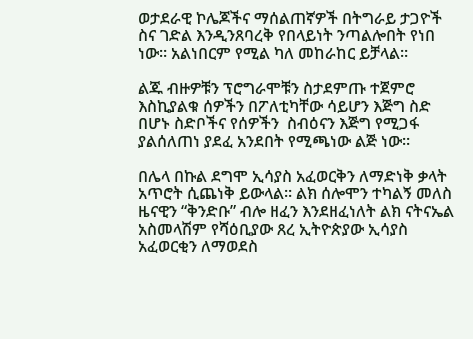ወታደራዊ ኮሌጆችና ማሰልጠኛዎች በትግራይ ታጋዮች ስና ገድል እንዲንጸባረቅ የበላይነት ንጣልሎበት የነበ ነው። አልነበርም የሚል ካለ መከራከር ይቻላል።

ልጁ ብዙዎቹን ፕሮግራሞቹን ስታደምጡ ተጀምሮ እስኪያልቁ ሰዎችን በፖለቲካቸው ሳይሆን እጅግ ስድ በሆኑ ስድቦችና የሰዎችን  ስብዕናን እጅግ የሚጋፋ ያልሰለጠነ ያደፈ አንደበት የሚጫነው ልጅ ነው።

በሌላ በኩል ደግሞ ኢሳያስ አፈወርቅን ለማድነቅ ቃላት አጥሮት ሲጨነቅ ይውላል። ልክ ሰሎሞን ተካልኝ መለስ ዜናዊን “ቅንድቡ” ብሎ ዘፈን እንደዘፈነለት ልክ ናትናኤል አስመላሽም የሻዕቢያው ጸረ ኢትዮጵያው ኢሳያስ አፈወርቂን ለማወደስ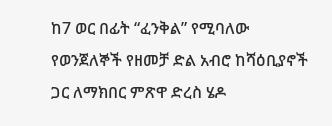ከ7 ወር በፊት “ፈንቅል” የሚባለው የወንጀለኞች የዘመቻ ድል አብሮ ከሻዕቢያኖች ጋር ለማክበር ምጽዋ ድረስ ሄዶ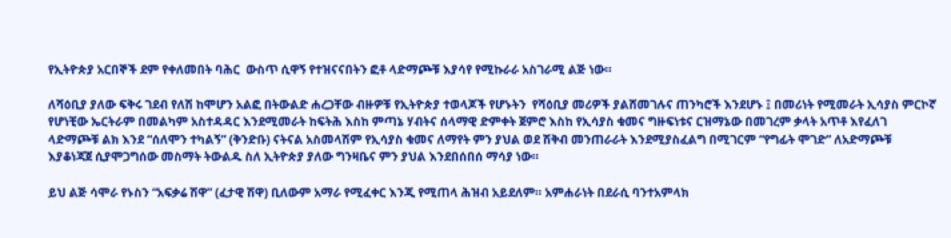የኢትዮጵያ አርበኞች ደም የቀለመበት ባሕር  ውስጥ ሲዋኝ የተዝናናበትን ፎቶ ላድማጮቹ እያሳየ የሚኩራራ አስገራሚ ልጅ ነው።

ለሻዕቢያ ያለው ፍቅሩ ገደብ የለሽ ከሞሆን አልፎ በትውልድ ሐረጋቸው ብዙዎቹ የኢትዮጵያ ተወላጆች የሆኑትን  የሻዕቢያ መሪዎች ያልሸመገሉና ጠንካሮች እንደሆኑ ፤ በመሪነት የሚመራት ኢሳያስ ምርኮኛ የሆነቺው ኤርትራም በመልካም አስተዳዳር እንደሚመራት ከፍትሕ እስከ ምጣኔ ሃብትና ሰላማዊ ድምቀት ጀምሮ እስከ የኢሳያስ ቁመና ግዙፍነቱና ርዝማኔው በመገረም ቃላት አጥቶ እየፈለገ ላድማጮቹ ልክ እንደ “ሰለሞን ተካልኝ” (ቅንድቡ) ናትናል አስመላሽም የኢሳያስ ቁመና ለማየት ምን ያህል ወደ ሽቅብ መንጠራራት እንደሚያስፈልግ በሚገርም “የግፊት ሞገድ” ለአድማጮቹ እያቆነጃጀ ሲያሞጋግሰው መስማት ትውልዱ ስለ ኢትዮጵያ ያለው ግንዛቤና ምን ያህል እንደበሰበሰ ማሳያ ነው።

ይህ ልጅ ሳሞራ የኑስን “አፍቃሬ ሽዋ” (ፈታዊ ሽዋ) ቢለውም አማራ የሚፈቀር እንጂ የሚጠላ ሕዝብ አይደለም። አምሐራነት በደራሲ ባንተአምላክ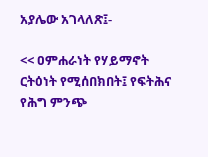አያሌው አገላለጽ፤-

<< ዐምሐራነት የሃይማኖት ርትዕነት የሚሰበክበት፤ የፍትሕና የሕግ ምንጭ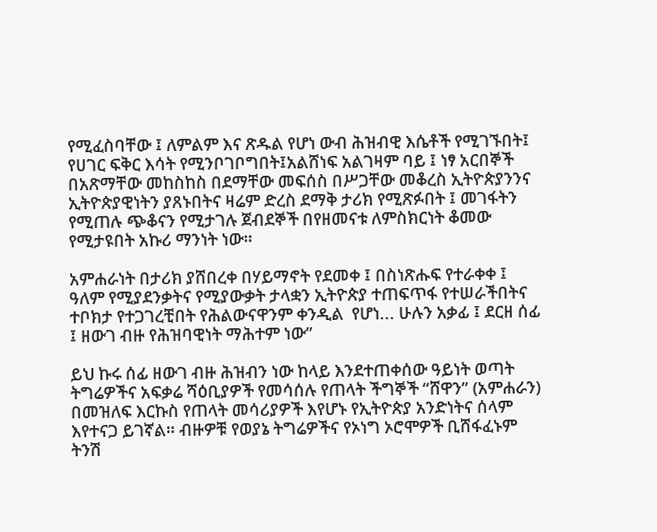የሚፈስባቸው ፤ ለምልም እና ጽዱል የሆነ ውብ ሕዝብዊ እሴቶች የሚገኙበት፤ የሀገር ፍቅር እሳት የሚንቦገቦግበት፤አልሸነፍ አልገዛም ባይ ፤ ነፃ አርበኞች በአጽማቸው መከስከስ በደማቸው መፍሰስ በሥጋቸው መቆረስ ኢትዮጵያንንና ኢትዮጵያዊነትን ያጸኑበትና ዛሬም ድረስ ደማቅ ታሪክ የሚጽፉበት ፤ መገፋትን የሚጠሉ ጭቆናን የሚታገሉ ጀብደኞች በየዘመናቱ ለምስክርነት ቆመው የሚታዩበት አኩሪ ማንነት ነው።

አምሐራነት በታሪክ ያሸበረቀ በሃይማኖት የደመቀ ፤ በስነጽሑፍ የተራቀቀ ፤ ዓለም የሚያደንቃትና የሚያውቃት ታላቋን ኢትዮጵያ ተጠፍጥፋ የተሠራችበትና ተቦክታ የተጋገረቺበት የሕልውናዋንም ቀንዲል  የሆነ... ሁሉን አቃፊ ፤ ደርዘ ሰፊ ፤ ዘውገ ብዙ የሕዝባዊነት ማሕተም ነው”

ይህ ኩሩ ሰፊ ዘውገ ብዙ ሕዝብን ነው ከላይ እንደተጠቀሰው ዓይነት ወጣት ትግሬዎችና አፍቃሬ ሻዕቢያዎች የመሳሰሉ የጠላት ችግኞች “ሸዋን” (አምሐራን) በመዝለፍ እርኩስ የጠላት መሳሪያዎች እየሆኑ የኢትዮጵያ አንድነትና ሰላም እየተናጋ ይገኛል። ብዙዎቹ የወያኔ ትግሬዎችና የኦነግ ኦሮሞዎች ቢሸፋፈኑም ትንሽ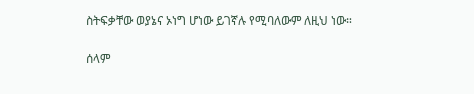ስትፍቃቸው ወያኔና ኦነግ ሆነው ይገኛሉ የሚባለውም ለዚህ ነው።

ሰላም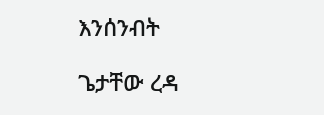እንሰንብት

ጌታቸው ረዳ